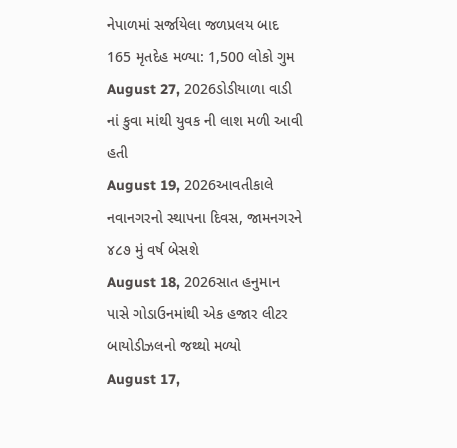નેપાળમાં સર્જાયેલા જળપ્રલય બાદ 165 મૃતદેહ મળ્યા: 1,500 લોકો ગુમ
August 27, 2026ડોડીયાળા વાડી નાં કુવા માંથી યુવક ની લાશ મળી આવી હતી
August 19, 2026આવતીકાલે નવાનગરનો સ્થાપના દિવસ, જામનગરને ૪૮૭ મું વર્ષ બેસશે
August 18, 2026સાત હનુમાન પાસે ગોડાઉનમાંથી એક હજાર લીટર બાયોડીઝલનો જથ્થો મળ્યો
August 17,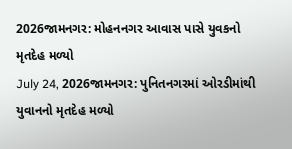2026જામનગર: મોહનનગર આવાસ પાસે યુવકનો મૃતદેહ મળ્યો
July 24, 2026જામનગર: પુનિતનગરમાં ઓરડીમાંથી યુવાનનો મૃતદેહ મળ્યો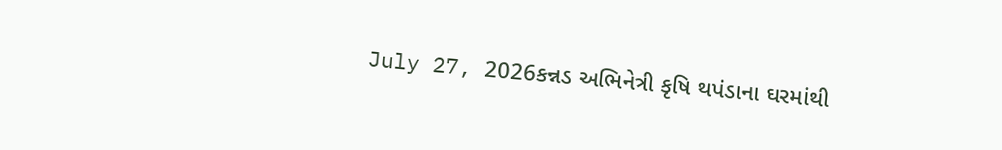July 27, 2026કન્નડ અભિનેત્રી કૃષિ થપંડાના ઘરમાંથી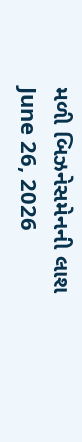મળી બિઝનેસમેનની લાશ
June 26, 2026